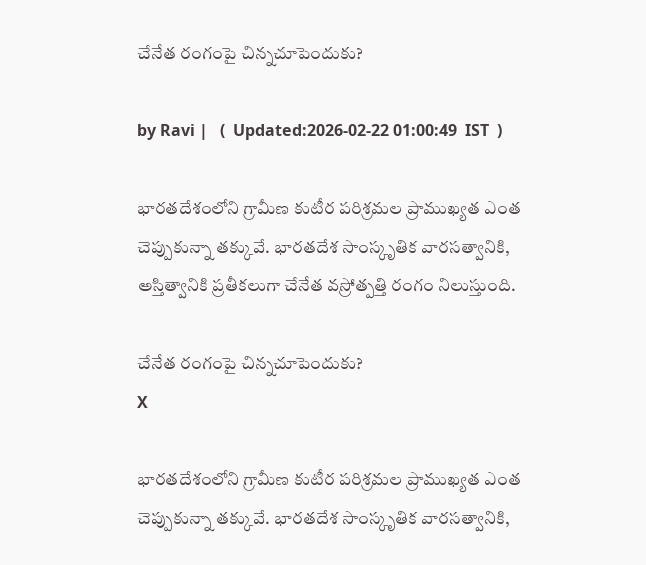చేనేత రంగంపై చిన్నచూపెందుకు?

by Ravi |   (  Updated:2026-02-22 01:00:49  IST  )

భారతదేశంలోని గ్రామీణ కుటీర పరిశ్రమల ప్రాముఖ్యత ఎంత చెప్పుకున్నా తక్కువే. భారతదేశ సాంస్కృతిక వారసత్వానికి, అస్తిత్వానికి ప్రతీకలుగా చేనేత వస్రోత్పత్తి రంగం నిలుస్తుంది.

చేనేత రంగంపై చిన్నచూపెందుకు?
X

భారతదేశంలోని గ్రామీణ కుటీర పరిశ్రమల ప్రాముఖ్యత ఎంత చెప్పుకున్నా తక్కువే. భారతదేశ సాంస్కృతిక వారసత్వానికి,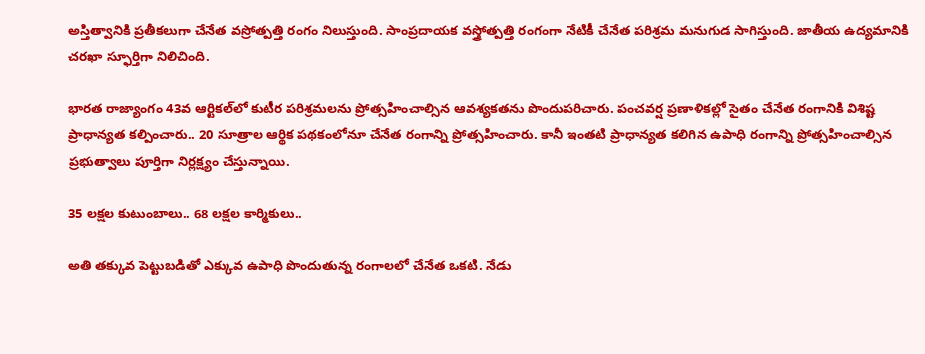అస్తిత్వానికి ప్రతీకలుగా చేనేత వస్రోత్పత్తి రంగం నిలుస్తుంది. సాంప్రదాయక వస్త్రోత్పత్తి రంగంగా నేటికీ చేనేత పరిశ్రమ మనుగుడ సాగిస్తుంది. జాతీయ ఉద్యమానికి చరఖా స్ఫూర్తిగా నిలిచింది.

భారత రాజ్యాంగం 43వ ఆర్టికల్‌లో కుటీర పరిశ్రమలను ప్రోత్సహించాల్సిన ఆవశ్యకతను పొందుపరిచారు. పంచవర్ష ప్రణాళికల్లో సైతం చేనేత రంగానికి విశిష్ట ప్రాధాన్యత కల్పించారు.. 20 సూత్రాల ఆర్థిక పథకంలోనూ చేనేత రంగాన్ని ప్రోత్సహించారు. కానీ ఇంతటి ప్రాధాన్యత కలిగిన ఉపాధి రంగాన్ని ప్రోత్సహించాల్సిన ప్రభుత్వాలు పూర్తిగా నిర్లక్ష్యం చేస్తున్నాయి.

35 లక్షల కుటుంబాలు.. 68 లక్షల కార్మికులు..

అతి తక్కువ పెట్టుబడితో ఎక్కువ ఉపాధి పొందుతున్న రంగాలలో చేనేత ఒకటి. నేడు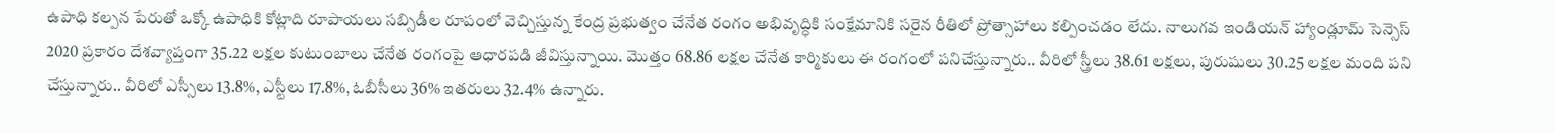ఉపాధి కల్పన పేరుతో ఒక్కో ఉపాధికి కోట్లాది రూపాయలు సబ్సిడీల రూపంలో వెచ్చిస్తున్న కేంద్ర ప్రభుత్వం చేనేత రంగం అభివృద్ధికి సంక్షేమానికి సరైన రీతిలో ప్రోత్సాహాలు కల్పించడం లేదు. నాలుగవ ఇండియన్ హ్యాండ్లూమ్ సెన్సెస్ 2020 ప్రకారం దేశవ్యాప్తంగా 35.22 లక్షల కుటుంబాలు చేనేత రంగంపై ఆధారపడి జీవిస్తున్నాయి. మొత్తం 68.86 లక్షల చేనేత కార్మికులు ఈ రంగంలో పనిచేస్తున్నారు.. వీరిలో స్త్రీలు 38.61 లక్షలు, పురుషులు 30.25 లక్షల మంది పని చేస్తున్నారు.. వీరిలో ఎస్సీలు 13.8%, ఎస్టీలు 17.8%, ఓబీసీలు 36% ఇతరులు 32.4% ఉన్నారు.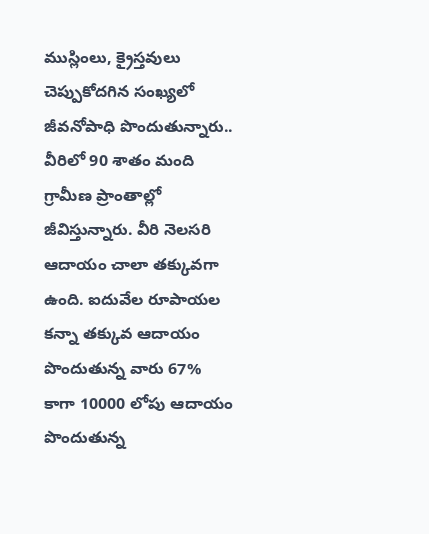ముస్లింలు, క్రైస్తవులు చెప్పుకోదగిన సంఖ్యలో జీవనోపాధి పొందుతున్నారు.. వీరిలో 90 శాతం మంది గ్రామీణ ప్రాంతాల్లో జీవిస్తున్నారు. వీరి నెలసరి ఆదాయం చాలా తక్కువగా ఉంది. ఐదువేల రూపాయల కన్నా తక్కువ ఆదాయం పొందుతున్న వారు 67% కాగా 10000 లోపు ఆదాయం పొందుతున్న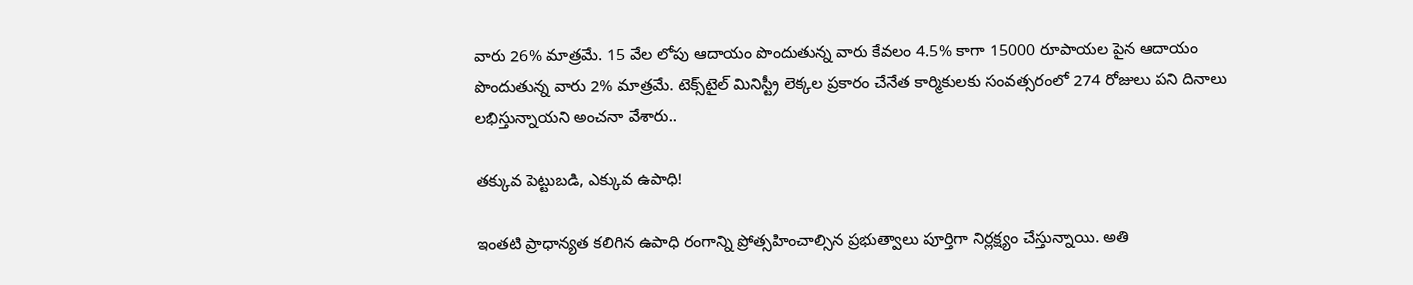వారు 26% మాత్రమే. 15 వేల లోపు ఆదాయం పొందుతున్న వారు కేవలం 4.5% కాగా 15000 రూపాయల పైన ఆదాయం పొందుతున్న వారు 2% మాత్రమే. టెక్స్‌టైల్ మినిస్ట్రీ లెక్కల ప్రకారం చేనేత కార్మికులకు సంవత్సరంలో 274 రోజులు పని దినాలు లభిస్తున్నాయని అంచనా వేశారు..

తక్కువ పెట్టుబడి, ఎక్కువ ఉపాధి!

ఇంతటి ప్రాధాన్యత కలిగిన ఉపాధి రంగాన్ని ప్రోత్సహించాల్సిన ప్రభుత్వాలు పూర్తిగా నిర్లక్ష్యం చేస్తున్నాయి. అతి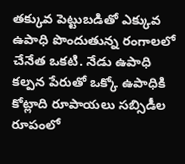తక్కువ పెట్టుబడితో ఎక్కువ ఉపాధి పొందుతున్న రంగాలలో చేనేత ఒకటి. నేడు ఉపాధి కల్పన పేరుతో ఒక్కో ఉపాధికి కోట్లాది రూపాయలు సబ్సిడీల రూపంలో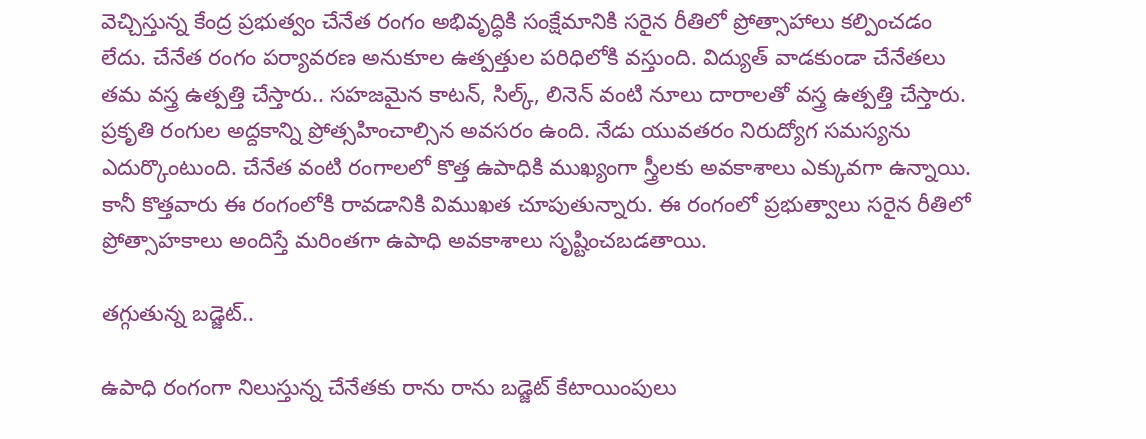వెచ్చిస్తున్న కేంద్ర ప్రభుత్వం చేనేత రంగం అభివృద్ధికి సంక్షేమానికి సరైన రీతిలో ప్రోత్సాహాలు కల్పించడం లేదు. చేనేత రంగం పర్యావరణ అనుకూల ఉత్పత్తుల పరిధిలోకి వస్తుంది. విద్యుత్ వాడకుండా చేనేతలు తమ వస్త్ర ఉత్పత్తి చేస్తారు.. సహజమైన కాటన్, సిల్క్, లినెన్ వంటి నూలు దారాలతో వస్త్ర ఉత్పత్తి చేస్తారు. ప్రకృతి రంగుల అద్దకాన్ని ప్రోత్సహించాల్సిన అవసరం ఉంది. నేడు యువతరం నిరుద్యోగ సమస్యను ఎదుర్కొంటుంది. చేనేత వంటి రంగాలలో కొత్త ఉపాధికి ముఖ్యంగా స్త్రీలకు అవకాశాలు ఎక్కువగా ఉన్నాయి. కానీ కొత్తవారు ఈ రంగంలోకి రావడానికి విముఖత చూపుతున్నారు. ఈ రంగంలో ప్రభుత్వాలు సరైన రీతిలో ప్రోత్సాహకాలు అందిస్తే మరింతగా ఉపాధి అవకాశాలు సృష్టించబడతాయి.

తగ్గుతున్న బడ్జెట్..

ఉపాధి రంగంగా నిలుస్తున్న చేనేతకు రాను రాను బడ్జెట్ కేటాయింపులు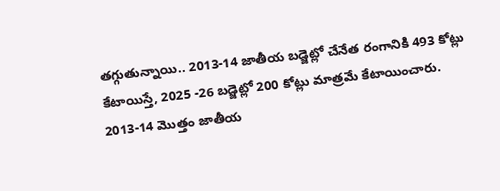తగ్గుతున్నాయి.. 2013-14 జాతీయ బడ్జెట్లో చేనేత రంగానికి 493 కోట్లు కేటాయిస్తే, 2025 -26 బడ్జెట్లో 200 కోట్లు మాత్రమే కేటాయించారు. 2013-14 మొత్తం జాతీయ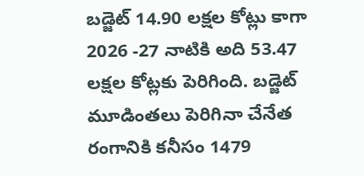బడ్జెట్ 14.90 లక్షల కోట్లు కాగా 2026 -27 నాటికి అది 53.47 లక్షల కోట్లకు పెరిగింది. బడ్జెట్ మూడింతలు పెరిగినా చేనేత రంగానికి కనీసం 1479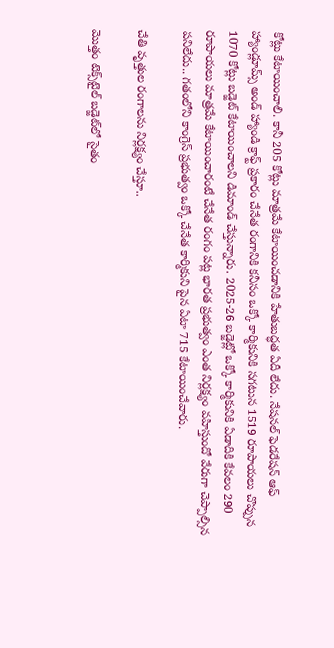కోట్లు కేటాయించాలి. కానీ 205 కోట్లు మాత్రమే కేటాయించడానికి హేతుబద్ధత ఏదీ లేదు. నేషనల్ ఫెడరేషన్ ఆఫ్ హ్యాండ్లూమ్స్ అండ్ హ్యాండి క్రాఫ్ట్ ప్రకారం చేనేత రంగానికి కనీసం ఒక్కో కార్మికునికి సగటున 1519 రూపాయలు చొప్పున 1070 కోట్లు బడ్జెట్ కేటాయించాలని డిమాండ్ చేస్తున్నారు. 2025-26 బడ్జెట్లో ఒక్కో కార్మికునికి ఏడాదికి కేవలం 290 రూపాయలు మాత్రమే కేటాయించారంటే చేనేత రంగం పట్ల భారత ప్రభుత్వం ఎంత నిర్లక్ష్యం వహిస్తుందో వేరుగా చెప్పాల్సిన పనిలేదు.. గతంలోని కాంగ్రెస్ ప్రభుత్వం ఒక్కో చేనేత కార్మికుని పైన ఏటా 715 కేటాయించేవారు.

చేతి వృత్తుల రంగాలను నిర్లక్ష్యం చేస్తూ..

మొత్తం టెక్స్‌టైల్ బడ్జెట్‌లో సైతం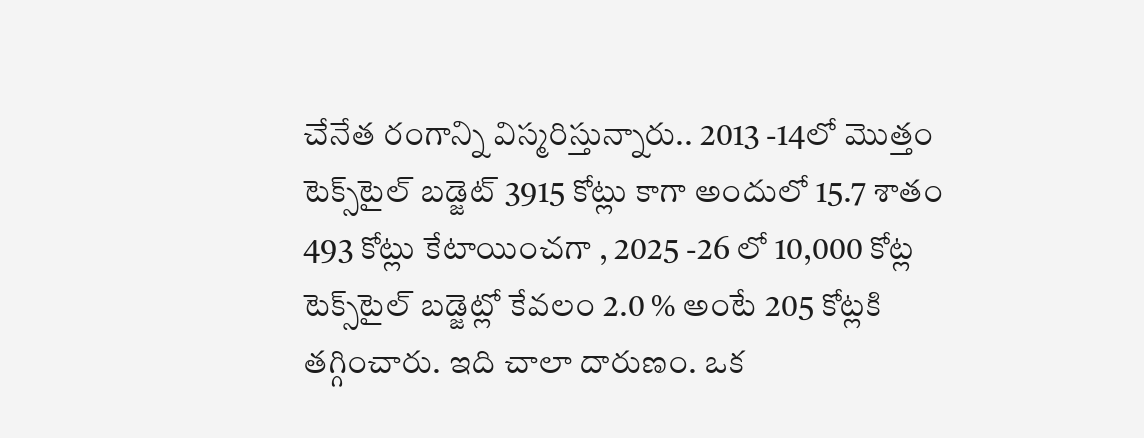చేనేత రంగాన్ని విస్మరిస్తున్నారు.. 2013 -14లో మొత్తం టెక్స్‌టైల్ బడ్జెట్ 3915 కోట్లు కాగా అందులో 15.7 శాతం 493 కోట్లు కేటాయించగా , 2025 -26 లో 10,000 కోట్ల టెక్స్‌టైల్ బడ్జెట్లో కేవలం 2.0 % అంటే 205 కోట్లకి తగ్గించారు. ఇది చాలా దారుణం. ఒక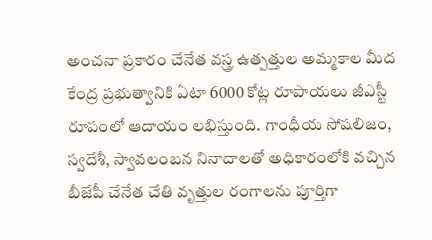అంచనా ప్రకారం చేనేత వస్త్ర ఉత్పత్తుల అమ్మకాల మీద కేంద్ర ప్రభుత్వానికి ఏటా 6000 కోట్ల రూపాయలు జీఎస్టీ రూపంలో ఆదాయం లభిస్తుంది. గాంధీయ సోషలిజం, స్వదేశీ, స్వావలంబన నినాదాలతో అధికారంలోకి వచ్చిన బీజేపీ చేనేత చేతి వృత్తుల రంగాలను పూర్తిగా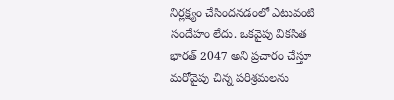నిర్లక్ష్యం చేసిందనడంలో ఎటువంటి సందేహం లేదు. ఒకవైపు వికసిత భారత్ 2047 అని ప్రచారం చేస్తూ మరోవైపు చిన్న పరిశ్రమలను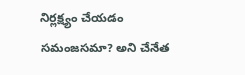నిర్లక్ష్యం చేయడం సమంజసమా? అని చేనేత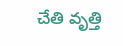చేతి వృత్తి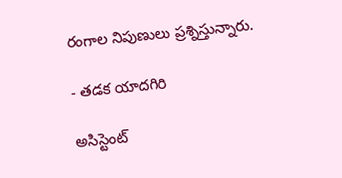రంగాల నిపుణులు ప్రశ్నిస్తున్నారు.

- తడక యాదగిరి

అసిస్టెంట్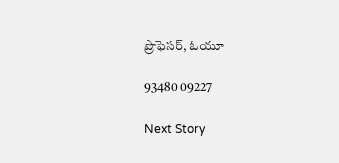ప్రొఫెసర్, ఓయూ

93480 09227

Next Story